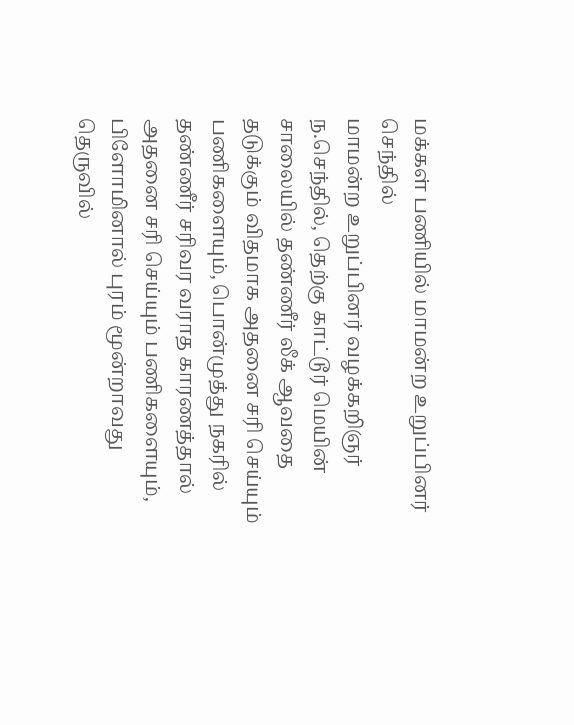மக்கள் பணியில் மாமன்ற உறுப்பினர் செந்தில்
மாமன்ற உறுப்பினர் வழக்கறிஞர் ந.செந்தில், தெற்கு காட்டூர் மெயின் சாலையில் தண்ணீர் லீக் ஆவதை தடுக்கும் விதமாக அதனை சரி செய்யும் பணிகளையும், பொன்முத்து நகரில் தண்ணீர் சரிவர வராத காரணத்தால் அதனை சரி செய்யும் பணிகளையும், பிளோமினால் புரம் மூன்றாவது தெருவில்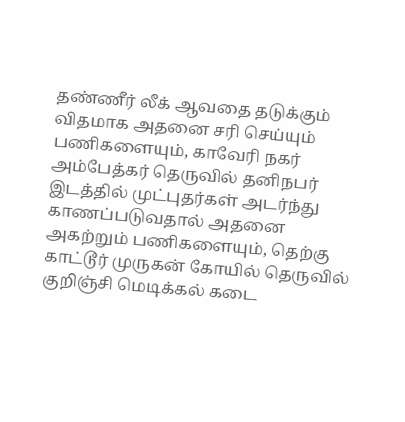தண்ணீர் லீக் ஆவதை தடுக்கும் விதமாக அதனை சரி செய்யும் பணிகளையும், காவேரி நகர் அம்பேத்கர் தெருவில் தனிநபர் இடத்தில் முட்புதர்கள் அடர்ந்து காணப்படுவதால் அதனை அகற்றும் பணிகளையும், தெற்கு காட்டூர் முருகன் கோயில் தெருவில் குறிஞ்சி மெடிக்கல் கடை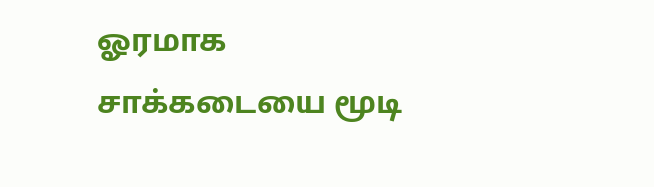ஓரமாக சாக்கடையை மூடி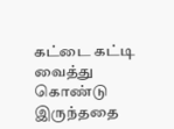கட்டை கட்டி வைத்து கொண்டு இருந்ததை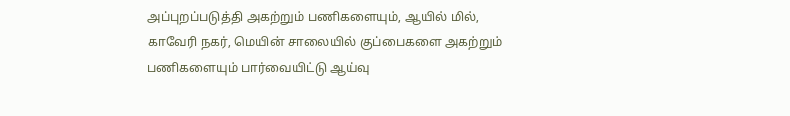அப்புறப்படுத்தி அகற்றும் பணிகளையும், ஆயில் மில், காவேரி நகர், மெயின் சாலையில் குப்பைகளை அகற்றும் பணிகளையும் பார்வையிட்டு ஆய்வு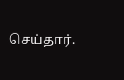செய்தார்.